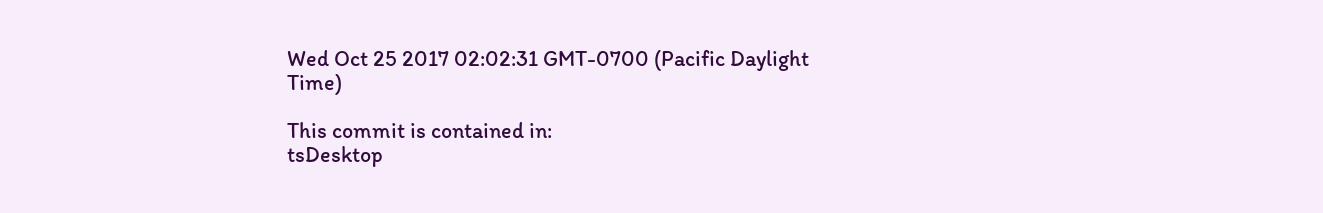Wed Oct 25 2017 02:02:31 GMT-0700 (Pacific Daylight Time)

This commit is contained in:
tsDesktop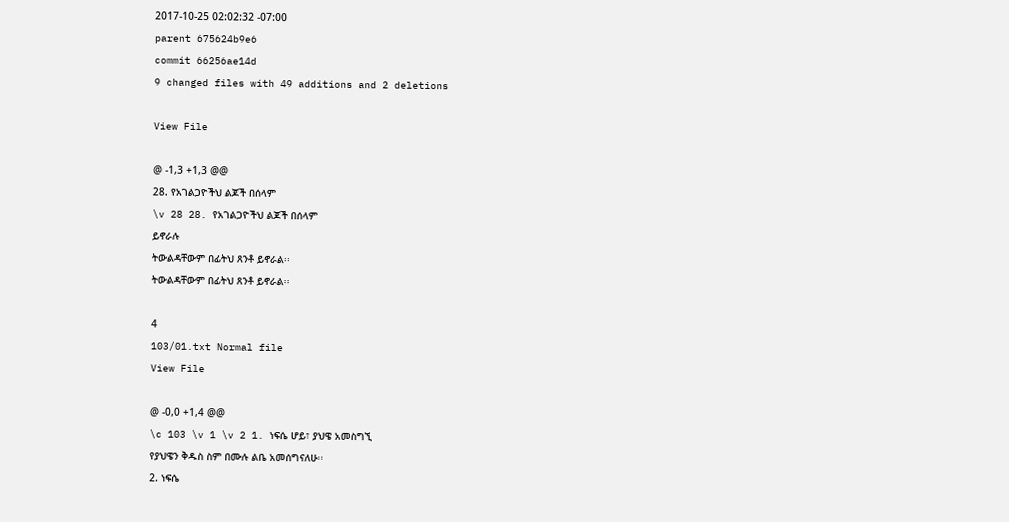2017-10-25 02:02:32 -07:00
parent 675624b9e6
commit 66256ae14d
9 changed files with 49 additions and 2 deletions

View File

@ -1,3 +1,3 @@
28. የአገልጋዮችህ ልጆች በሰላም
\v 28 28. የአገልጋዮችህ ልጆች በሰላም
ይኖራሉ
ትውልዳቸውም በፊትህ ጸንቶ ይኖራል፡፡
ትውልዳቸውም በፊትህ ጸንቶ ይኖራል፡፡

4
103/01.txt Normal file
View File

@ -0,0 +1,4 @@
\c 103 \v 1 \v 2 1. ነፍሴ ሆይ፣ ያህዌ አመስግኚ
የያህዌን ቅዱስ ስም በሙሉ ልቤ አመሰግናለሁ፡፡
2. ነፍሴ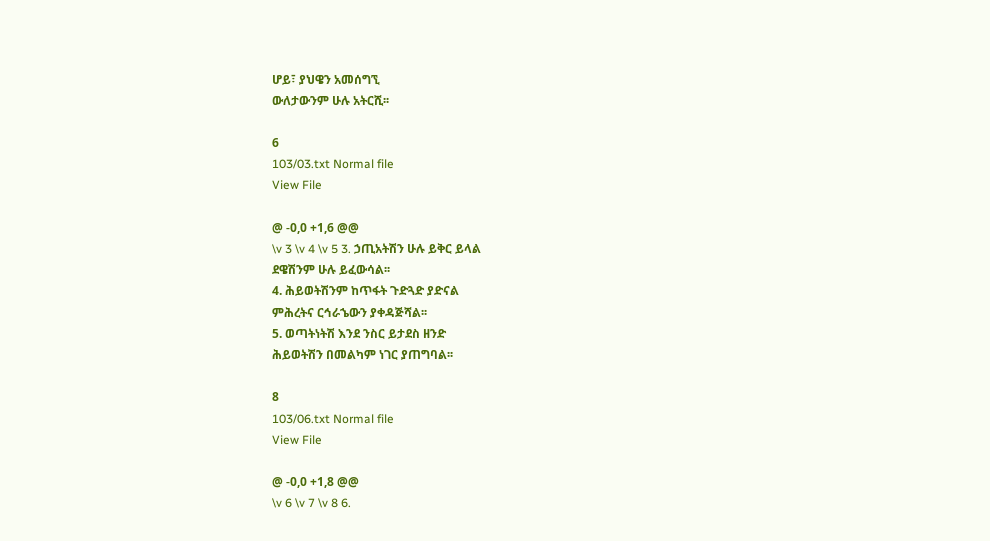ሆይ፣ ያህዌን አመሰግኚ
ውለታውንም ሁሉ አትርሺ፡፡

6
103/03.txt Normal file
View File

@ -0,0 +1,6 @@
\v 3 \v 4 \v 5 3. ኃጢአትሽን ሁሉ ይቅር ይላል
ደዌሽንም ሁሉ ይፈውሳል፡፡
4. ሕይወትሽንም ከጥፋት ጉድጓድ ያድናል
ምሕረትና ርኅራኄውን ያቀዳጅሻል፡፡
5. ወጣትነትሽ እንደ ንስር ይታደስ ዘንድ
ሕይወትሽን በመልካም ነገር ያጠግባል፡፡

8
103/06.txt Normal file
View File

@ -0,0 +1,8 @@
\v 6 \v 7 \v 8 6.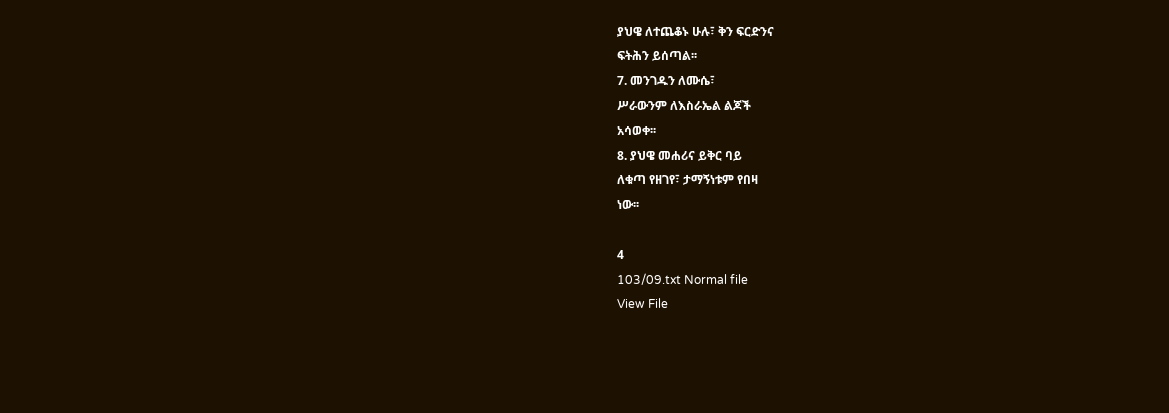ያህዌ ለተጨቆኑ ሁሉ፣ ቅን ፍርድንና
ፍትሕን ይሰጣል፡፡
7. መንገዱን ለሙሴ፣
ሥራውንም ለእስራኤል ልጆች
አሳወቀ፡፡
8. ያህዌ መሐሪና ይቅር ባይ
ለቁጣ የዘገየ፣ ታማኝነቱም የበዛ
ነው፡፡

4
103/09.txt Normal file
View File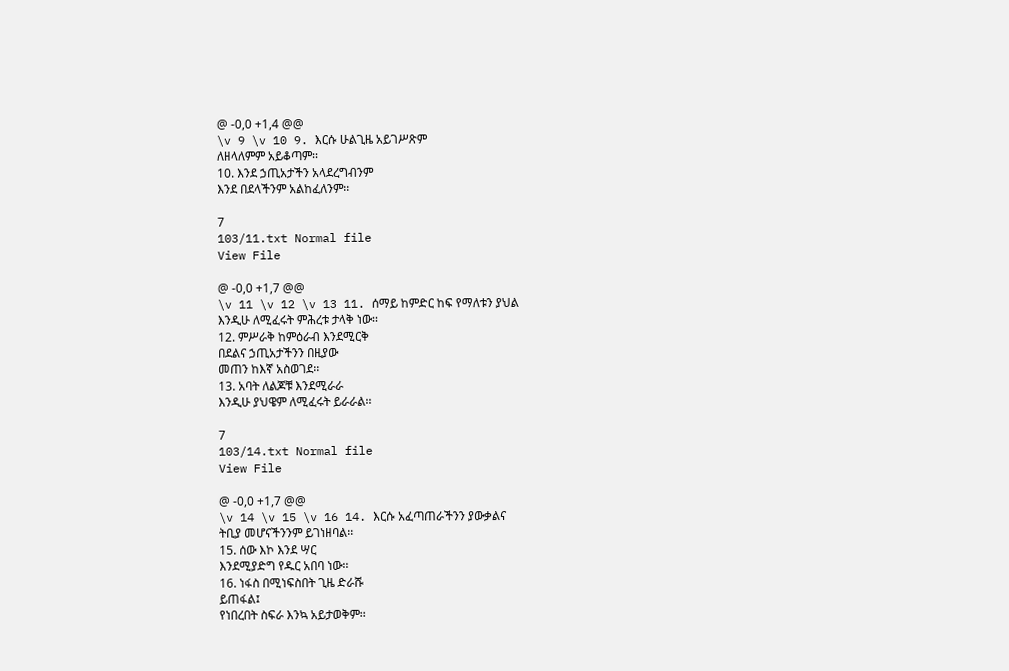@ -0,0 +1,4 @@
\v 9 \v 10 9. እርሱ ሁልጊዜ አይገሥጽም
ለዘላለምም አይቆጣም፡፡
10. እንደ ኃጢአታችን አላደረግብንም
እንደ በደላችንም አልከፈለንም፡፡

7
103/11.txt Normal file
View File

@ -0,0 +1,7 @@
\v 11 \v 12 \v 13 11. ሰማይ ከምድር ከፍ የማለቱን ያህል
እንዲሁ ለሚፈሩት ምሕረቱ ታላቅ ነው፡፡
12. ምሥራቅ ከምዕራብ እንደሚርቅ
በደልና ኃጢአታችንን በዚያው
መጠን ከእኛ አስወገደ፡፡
13. አባት ለልጆቹ እንደሚራራ
እንዲሁ ያህዌም ለሚፈሩት ይራራል፡፡

7
103/14.txt Normal file
View File

@ -0,0 +1,7 @@
\v 14 \v 15 \v 16 14. እርሱ አፈጣጠራችንን ያውቃልና
ትቢያ መሆናችንንም ይገነዘባል፡፡
15. ሰው እኮ እንደ ሣር
እንደሚያድግ የዱር አበባ ነው፡፡
16. ነፋስ በሚነፍስበት ጊዜ ድራሹ
ይጠፋል፤
የነበረበት ስፍራ እንኳ አይታወቅም፡፡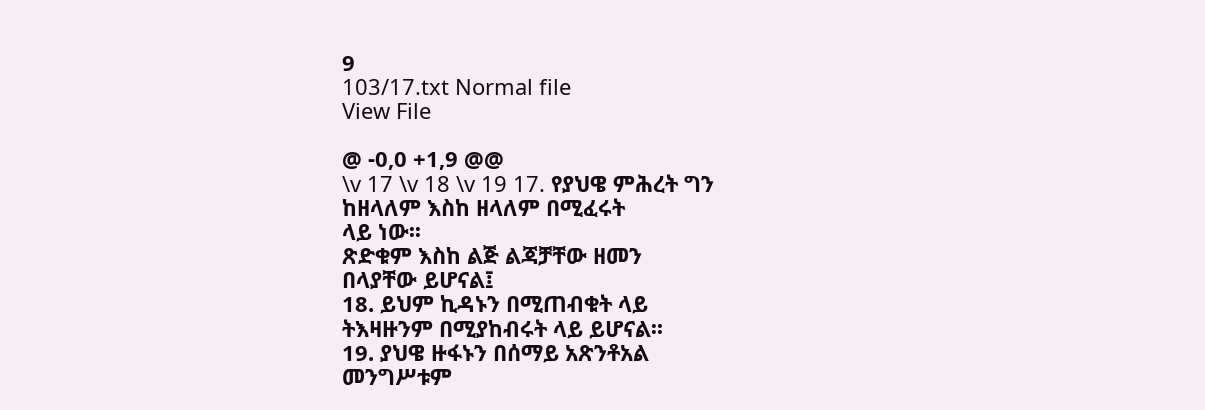9
103/17.txt Normal file
View File

@ -0,0 +1,9 @@
\v 17 \v 18 \v 19 17. የያህዌ ምሕረት ግን
ከዘላለም እስከ ዘላለም በሚፈሩት
ላይ ነው፡፡
ጽድቁም እስከ ልጅ ልጃቻቸው ዘመን
በላያቸው ይሆናል፤
18. ይህም ኪዳኑን በሚጠብቁት ላይ
ትእዛዙንም በሚያከብሩት ላይ ይሆናል፡፡
19. ያህዌ ዙፋኑን በሰማይ አጽንቶአል
መንግሥቱም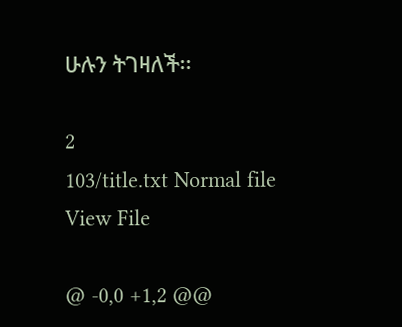ሁሉን ትገዛለች፡፡

2
103/title.txt Normal file
View File

@ -0,0 +1,2 @@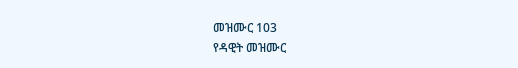መዝሙር 103
የዳዊት መዝሙር